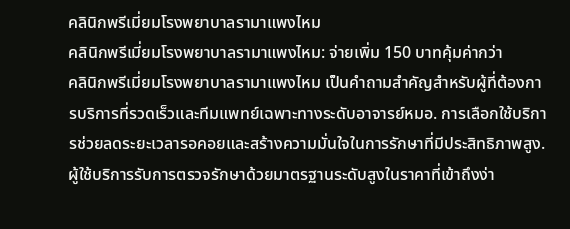คลินิกพรีเมี่ยมโรงพยาบาลรามาแพงไหม
คลินิกพรีเมี่ยมโรงพยาบาลรามาแพงไหม: จ่ายเพิ่ม 150 บาทคุ้มค่ากว่า
คลินิกพรีเมี่ยมโรงพยาบาลรามาแพงไหม เป็นคำถามสำคัญสำหรับผู้ที่ต้องการบริการที่รวดเร็วและทีมแพทย์เฉพาะทางระดับอาจารย์หมอ. การเลือกใช้บริการช่วยลดระยะเวลารอคอยและสร้างความมั่นใจในการรักษาที่มีประสิทธิภาพสูง. ผู้ใช้บริการรับการตรวจรักษาด้วยมาตรฐานระดับสูงในราคาที่เข้าถึงง่า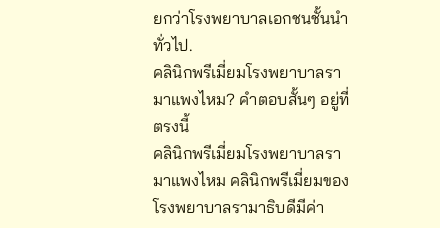ยกว่าโรงพยาบาลเอกชนชั้นนำทั่วไป.
คลินิกพรีเมี่ยมโรงพยาบาลรามาแพงไหม? คำตอบสั้นๆ อยู่ที่ตรงนี้
คลินิกพรีเมี่ยมโรงพยาบาลรามาแพงไหม คลินิกพรีเมี่ยมของโรงพยาบาลรามาธิบดีมีค่า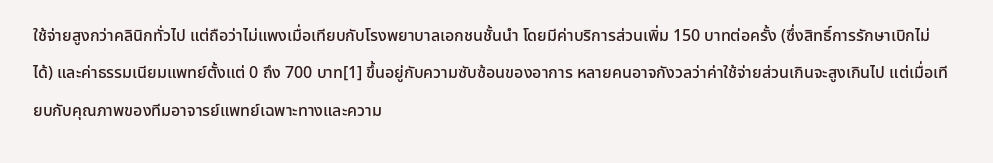ใช้จ่ายสูงกว่าคลินิกทั่วไป แต่ถือว่าไม่แพงเมื่อเทียบกับโรงพยาบาลเอกชนชั้นนำ โดยมีค่าบริการส่วนเพิ่ม 150 บาทต่อครั้ง (ซึ่งสิทธิ์การรักษาเบิกไม่ได้) และค่าธรรมเนียมแพทย์ตั้งแต่ 0 ถึง 700 บาท[1] ขึ้นอยู่กับความซับซ้อนของอาการ หลายคนอาจกังวลว่าค่าใช้จ่ายส่วนเกินจะสูงเกินไป แต่เมื่อเทียบกับคุณภาพของทีมอาจารย์แพทย์เฉพาะทางและความ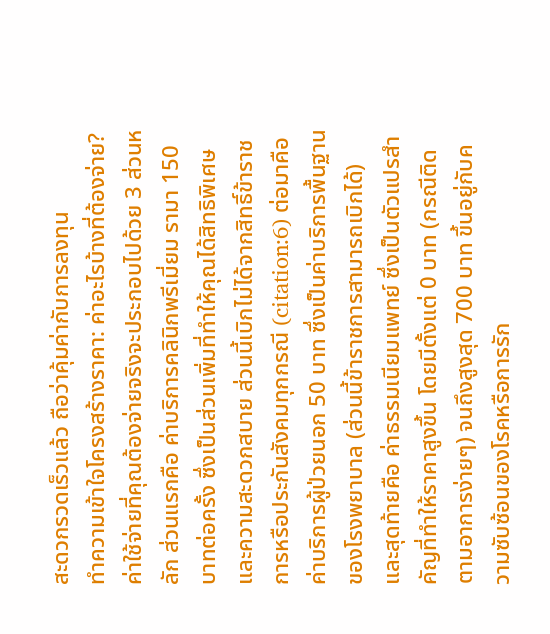สะดวกรวดเร็วแล้ว ถือว่าคุ้มค่ากับการลงทุน
ทำความเข้าใจโครงสร้างราคา: ค่าอะไรบ้างที่ต้องจ่าย?
ค่าใช้จ่ายที่คุณต้องจ่ายจริงจะประกอบไปด้วย 3 ส่วนหลัก ส่วนแรกคือ ค่าบริการคลินิกพรีเมี่ยม รามา 150 บาทต่อครั้ง ซึ่งเป็นส่วนเพิ่มที่ทำให้คุณได้สิทธิพิเศษและความสะดวกสบาย ส่วนนี้เบิกไม่ได้จากสิทธิ์ข้าราชการหรือประกันสังคมทุกกรณี (citation:6) ต่อมาคือ ค่าบริการผู้ป่วยนอก 50 บาท ซึ่งเป็นค่าบริการพื้นฐานของโรงพยาบาล (ส่วนนี้ข้าราชการสามารถเบิกได้) และสุดท้ายคือ ค่าธรรมเนียมแพทย์ ซึ่งเป็นตัวแปรสำคัญที่ทำให้ราคาสูงขึ้น โดยมีตั้งแต่ 0 บาท (กรณีติดตามอาการง่ายๆ) จนถึงสูงสุด 700 บาท ขึ้นอยู่กับความซับซ้อนของโรคหรือการรัก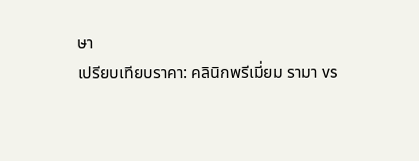ษา
เปรียบเทียบราคา: คลินิกพรีเมี่ยม รามา vs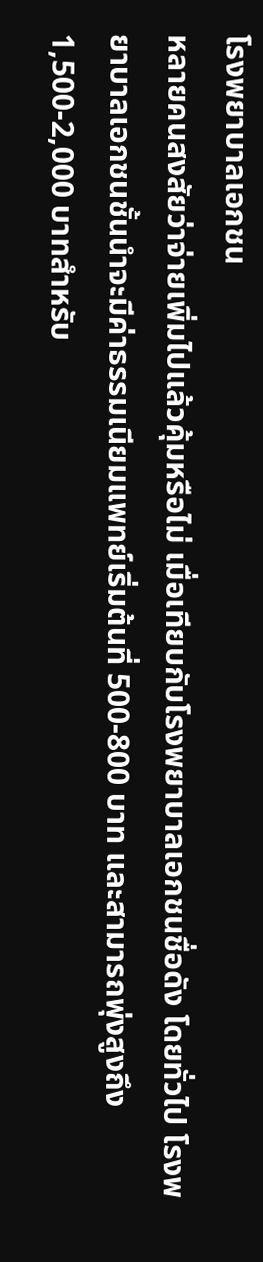โรงพยาบาลเอกชน
หลายคนสงสัยว่าจ่ายเพิ่มไปแล้วคุ้มหรือไม่ เมื่อเทียบกับโรงพยาบาลเอกชนชื่อดัง โดยทั่วไป โรงพยาบาลเอกชนชั้นนำจะมีค่าธรรมเนียมแพทย์เริ่มต้นที่ 500-800 บาท และสามารถพุ่งสูงถึง 1,500-2,000 บาทสำหรับ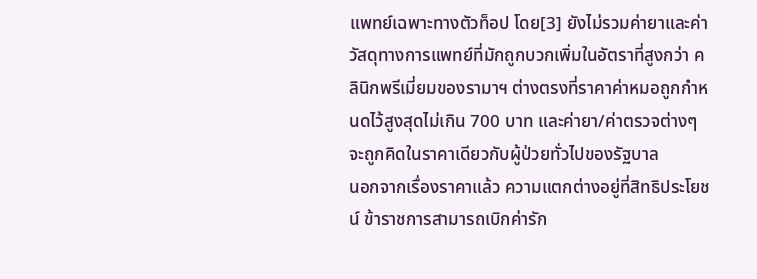แพทย์เฉพาะทางตัวท็อป โดย[3] ยังไม่รวมค่ายาและค่าวัสดุทางการแพทย์ที่มักถูกบวกเพิ่มในอัตราที่สูงกว่า คลินิกพรีเมี่ยมของรามาฯ ต่างตรงที่ราคาค่าหมอถูกกำหนดไว้สูงสุดไม่เกิน 700 บาท และค่ายา/ค่าตรวจต่างๆ จะถูกคิดในราคาเดียวกับผู้ป่วยทั่วไปของรัฐบาล
นอกจากเรื่องราคาแล้ว ความแตกต่างอยู่ที่สิทธิประโยชน์ ข้าราชการสามารถเบิกค่ารัก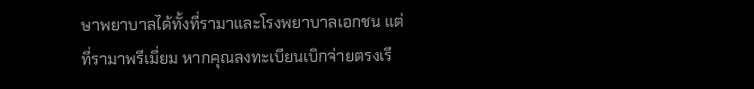ษาพยาบาลได้ทั้งที่รามาและโรงพยาบาลเอกชน แต่ที่รามาพรีเมี่ยม หากคุณลงทะเบียนเบิกจ่ายตรงเรี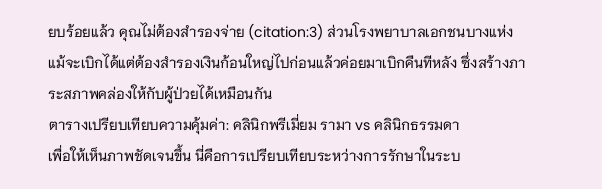ยบร้อยแล้ว คุณไม่ต้องสำรองจ่าย (citation:3) ส่วนโรงพยาบาลเอกชนบางแห่ง แม้จะเบิกได้แต่ต้องสำรองเงินก้อนใหญ่ไปก่อนแล้วค่อยมาเบิกคืนทีหลัง ซึ่งสร้างภาระสภาพคล่องให้กับผู้ป่วยได้เหมือนกัน
ตารางเปรียบเทียบความคุ้มค่า: คลินิกพรีเมี่ยม รามา vs คลินิกธรรมดา
เพื่อให้เห็นภาพชัดเจนขึ้น นี่คือการเปรียบเทียบระหว่างการรักษาในระบ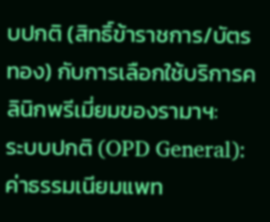บปกติ (สิทธิ์ข้าราชการ/บัตรทอง) กับการเลือกใช้บริการคลินิกพรีเมี่ยมของรามาฯ:
ระบบปกติ (OPD General): ค่าธรรมเนียมแพท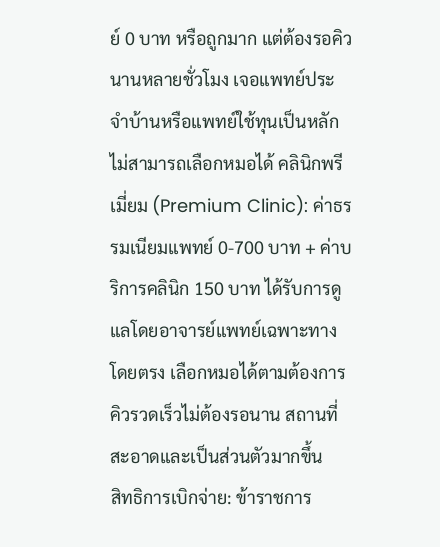ย์ 0 บาท หรือถูกมาก แต่ต้องรอคิวนานหลายชั่วโมง เจอแพทย์ประจำบ้านหรือแพทย์ใช้ทุนเป็นหลัก ไม่สามารถเลือกหมอได้ คลินิกพรีเมี่ยม (Premium Clinic): ค่าธรรมเนียมแพทย์ 0-700 บาท + ค่าบริการคลินิก 150 บาท ได้รับการดูแลโดยอาจารย์แพทย์เฉพาะทางโดยตรง เลือกหมอได้ตามต้องการ คิวรวดเร็วไม่ต้องรอนาน สถานที่สะอาดและเป็นส่วนตัวมากขึ้น
สิทธิการเบิกจ่าย: ข้าราชการ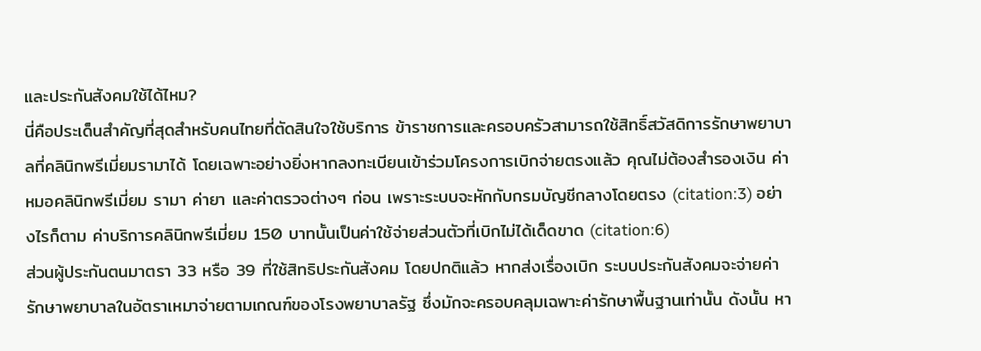และประกันสังคมใช้ได้ไหม?
นี่คือประเด็นสำคัญที่สุดสำหรับคนไทยที่ตัดสินใจใช้บริการ ข้าราชการและครอบครัวสามารถใช้สิทธิ์สวัสดิการรักษาพยาบาลที่คลินิกพรีเมี่ยมรามาได้ โดยเฉพาะอย่างยิ่งหากลงทะเบียนเข้าร่วมโครงการเบิกจ่ายตรงแล้ว คุณไม่ต้องสำรองเงิน ค่าหมอคลินิกพรีเมี่ยม รามา ค่ายา และค่าตรวจต่างๆ ก่อน เพราะระบบจะหักกับกรมบัญชีกลางโดยตรง (citation:3) อย่างไรก็ตาม ค่าบริการคลินิกพรีเมี่ยม 150 บาทนั้นเป็นค่าใช้จ่ายส่วนตัวที่เบิกไม่ได้เด็ดขาด (citation:6)
ส่วนผู้ประกันตนมาตรา 33 หรือ 39 ที่ใช้สิทธิประกันสังคม โดยปกติแล้ว หากส่งเรื่องเบิก ระบบประกันสังคมจะจ่ายค่ารักษาพยาบาลในอัตราเหมาจ่ายตามเกณฑ์ของโรงพยาบาลรัฐ ซึ่งมักจะครอบคลุมเฉพาะค่ารักษาพื้นฐานเท่านั้น ดังนั้น หา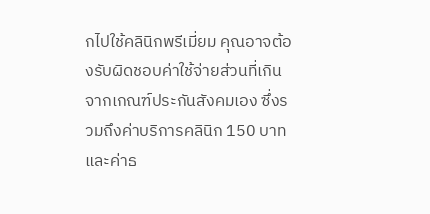กไปใช้คลินิกพรีเมี่ยม คุณอาจต้องรับผิดชอบค่าใช้จ่ายส่วนที่เกินจากเกณฑ์ประกันสังคมเอง ซึ่งรวมถึงค่าบริการคลินิก 150 บาท และค่าธ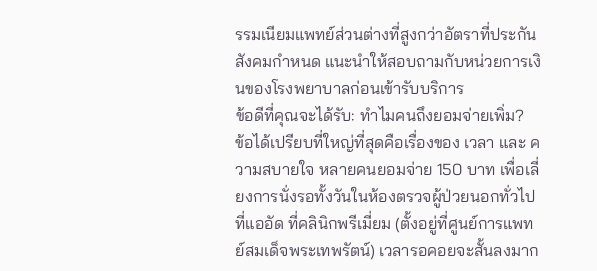รรมเนียมแพทย์ส่วนต่างที่สูงกว่าอัตราที่ประกันสังคมกำหนด แนะนำให้สอบถามกับหน่วยการเงินของโรงพยาบาลก่อนเข้ารับบริการ
ข้อดีที่คุณจะได้รับ: ทำไมคนถึงยอมจ่ายเพิ่ม?
ข้อได้เปรียบที่ใหญ่ที่สุดคือเรื่องของ เวลา และ ความสบายใจ หลายคนยอมจ่าย 150 บาท เพื่อเลี่ยงการนั่งรอทั้งวันในห้องตรวจผู้ป่วยนอกทั่วไปที่แออัด ที่คลินิกพรีเมี่ยม (ตั้งอยู่ที่ศูนย์การแพทย์สมเด็จพระเทพรัตน์) เวลารอคอยจะสั้นลงมาก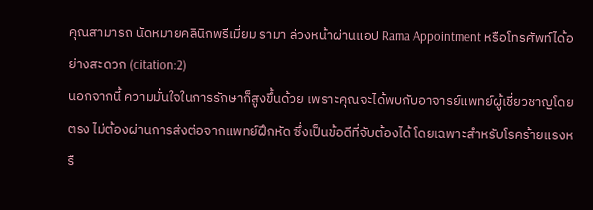คุณสามารถ นัดหมายคลินิกพรีเมี่ยม รามา ล่วงหน้าผ่านแอป Rama Appointment หรือโทรศัพท์ได้อย่างสะดวก (citation:2)
นอกจากนี้ ความมั่นใจในการรักษาก็สูงขึ้นด้วย เพราะคุณจะได้พบกับอาจารย์แพทย์ผู้เชี่ยวชาญโดยตรง ไม่ต้องผ่านการส่งต่อจากแพทย์ฝึกหัด ซึ่งเป็นข้อดีที่จับต้องได้ โดยเฉพาะสำหรับโรคร้ายแรงหรื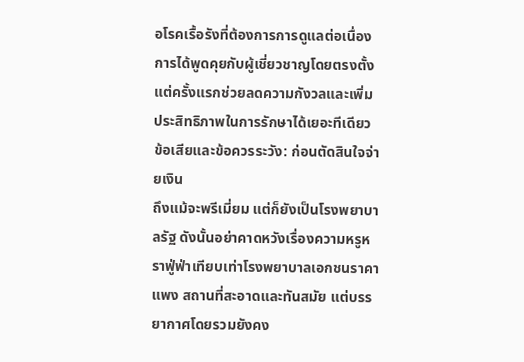อโรคเรื้อรังที่ต้องการการดูแลต่อเนื่อง การได้พูดคุยกับผู้เชี่ยวชาญโดยตรงตั้งแต่ครั้งแรกช่วยลดความกังวลและเพิ่มประสิทธิภาพในการรักษาได้เยอะทีเดียว
ข้อเสียและข้อควรระวัง: ก่อนตัดสินใจจ่ายเงิน
ถึงแม้จะพรีเมี่ยม แต่ก็ยังเป็นโรงพยาบาลรัฐ ดังนั้นอย่าคาดหวังเรื่องความหรูหราฟู่ฟ่าเทียบเท่าโรงพยาบาลเอกชนราคาแพง สถานที่สะอาดและทันสมัย แต่บรรยากาศโดยรวมยังคง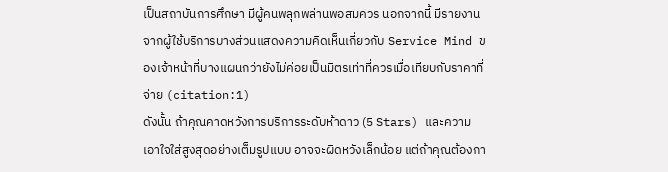เป็นสถาบันการศึกษา มีผู้คนพลุกพล่านพอสมควร นอกจากนี้ มีรายงานจากผู้ใช้บริการบางส่วนแสดงความคิดเห็นเกี่ยวกับ Service Mind ของเจ้าหน้าที่บางแผนกว่ายังไม่ค่อยเป็นมิตรเท่าที่ควรเมื่อเทียบกับราคาที่จ่าย (citation:1)
ดังนั้น ถ้าคุณคาดหวังการบริการระดับห้าดาว (5 Stars) และความเอาใจใส่สูงสุดอย่างเต็มรูปแบบ อาจจะผิดหวังเล็กน้อย แต่ถ้าคุณต้องกา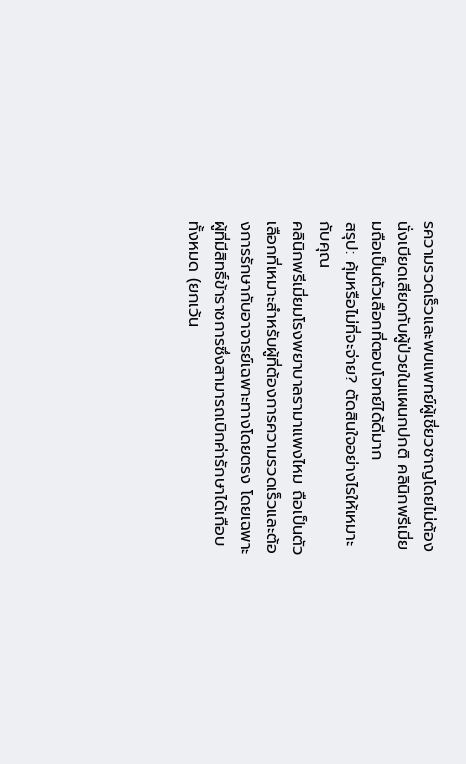รความรวดเร็วและพบแพทย์ผู้เชี่ยวชาญโดยไม่ต้องนั่งเบียดเสียดกับผู้ป่วยในแผนกปกติ คลินิกพรีเมี่ยมถือเป็นตัวเลือกที่ตอบโจทย์ได้ดีมาก
สรุป: คุ้มหรือไม่ที่จะจ่าย? ตัดสินใจอย่างไรให้เหมาะกับคุณ
คลินิกพรีเมี่ยมโรงพยาบาลรามาแพงไหม ถือเป็นตัวเลือกที่เหมาะสำหรับผู้ที่ต้องการความรวดเร็วและต้องการรักษากับอาจารย์เฉพาะทางโดยตรง โดยเฉพาะผู้ที่มีสิทธิ์ข้าราชการซึ่งสามารถเบิกค่ารักษาได้เกือบทั้งหมด (ยกเว้น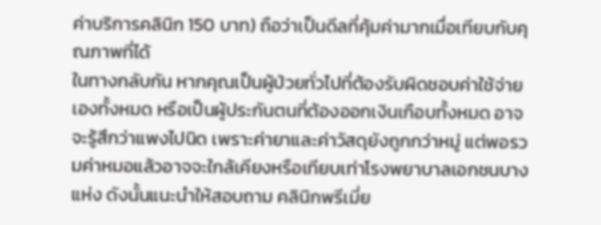ค่าบริการคลินิก 150 บาท) ถือว่าเป็นดีลที่คุ้มค่ามากเมื่อเทียบกับคุณภาพที่ได้
ในทางกลับกัน หากคุณเป็นผู้ป่วยทั่วไปที่ต้องรับผิดชอบค่าใช้จ่ายเองทั้งหมด หรือเป็นผู้ประกันตนที่ต้องออกเงินเกือบทั้งหมด อาจจะรู้สึกว่าแพงไปนิด เพราะค่ายาและค่าวัสดุยังถูกกว่าหมู่ แต่พอรวมค่าหมอแล้วอาจจะใกล้เคียงหรือเทียบเท่าโรงพยาบาลเอกชนบางแห่ง ดังนั้นแนะนำให้สอบถาม คลินิกพรีเมี่ย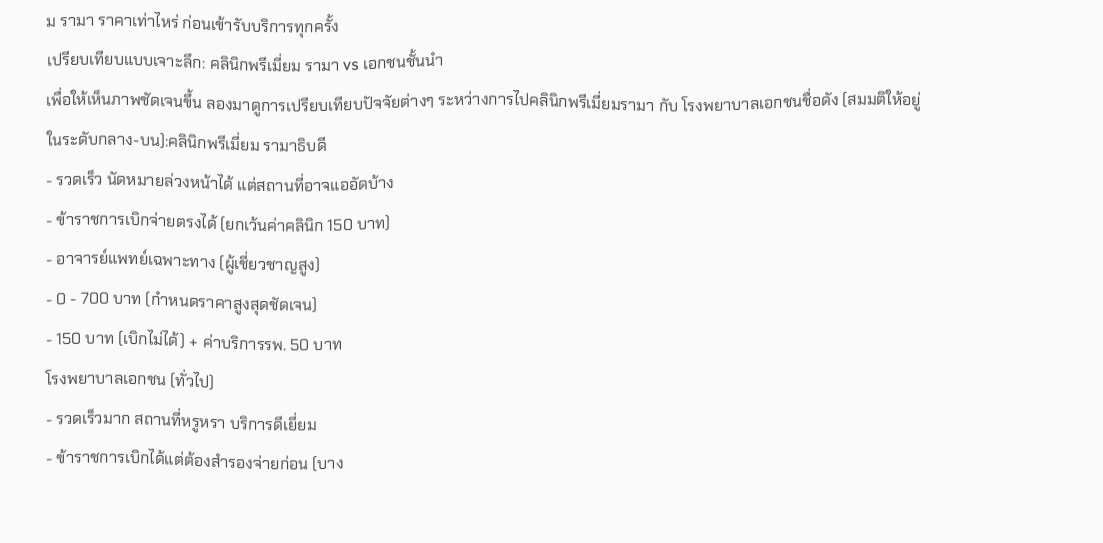ม รามา ราคาเท่าไหร่ ก่อนเข้ารับบริการทุกครั้ง
เปรียบเทียบแบบเจาะลึก: คลินิกพรีเมี่ยม รามา vs เอกชนชั้นนำ
เพื่อให้เห็นภาพชัดเจนขึ้น ลองมาดูการเปรียบเทียบปัจจัยต่างๆ ระหว่างการไปคลินิกพรีเมี่ยมรามา กับ โรงพยาบาลเอกชนชื่อดัง (สมมติให้อยู่ในระดับกลาง-บน):คลินิกพรีเมี่ยม รามาธิบดี
- รวดเร็ว นัดหมายล่วงหน้าได้ แต่สถานที่อาจแออัดบ้าง
- ข้าราชการเบิกจ่ายตรงได้ (ยกเว้นค่าคลินิก 150 บาท)
- อาจารย์แพทย์เฉพาะทาง (ผู้เชี่ยวชาญสูง)
- 0 - 700 บาท (กำหนดราคาสูงสุดชัดเจน)
- 150 บาท (เบิกไม่ได้) + ค่าบริการรพ. 50 บาท
โรงพยาบาลเอกชน (ทั่วไป)
- รวดเร็วมาก สถานที่หรูหรา บริการดีเยี่ยม
- ข้าราชการเบิกได้แต่ต้องสำรองจ่ายก่อน (บาง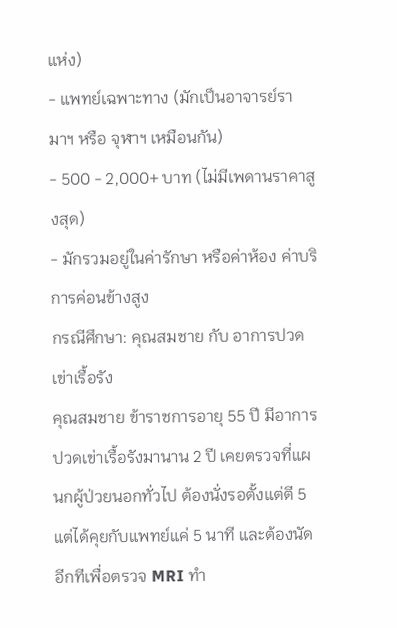แห่ง)
- แพทย์เฉพาะทาง (มักเป็นอาจารย์รามาฯ หรือ จุฬาฯ เหมือนกัน)
- 500 - 2,000+ บาท (ไม่มีเพดานราคาสูงสุด)
- มักรวมอยู่ในค่ารักษา หรือค่าห้อง ค่าบริการค่อนข้างสูง
กรณีศึกษา: คุณสมชาย กับ อาการปวดเข่าเรื้อรัง
คุณสมชาย ข้าราชการอายุ 55 ปี มีอาการปวดเข่าเรื้อรังมานาน 2 ปี เคยตรวจที่แผนกผู้ป่วยนอกทั่วไป ต้องนั่งรอตั้งแต่ตี 5 แต่ได้คุยกับแพทย์แค่ 5 นาที และต้องนัดอีกทีเพื่อตรวจ MRI ทำ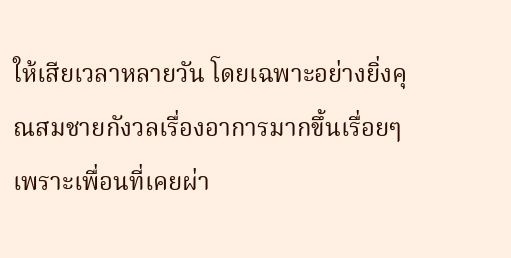ให้เสียเวลาหลายวัน โดยเฉพาะอย่างยิ่งคุณสมชายกังวลเรื่องอาการมากขึ้นเรื่อยๆ เพราะเพื่อนที่เคยผ่า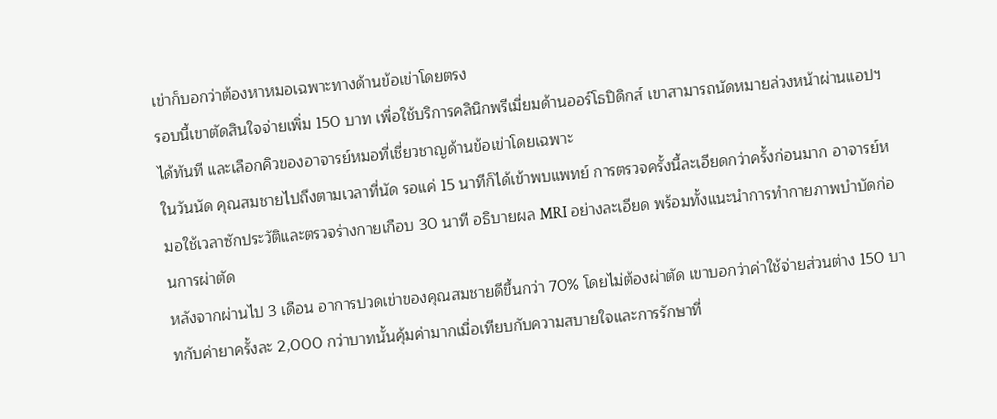เข่าก็บอกว่าต้องหาหมอเฉพาะทางด้านข้อเข่าโดยตรง
รอบนี้เขาตัดสินใจจ่ายเพิ่ม 150 บาท เพื่อใช้บริการคลินิกพรีเมี่ยมด้านออร์โธปิดิกส์ เขาสามารถนัดหมายล่วงหน้าผ่านแอปฯ ได้ทันที และเลือกคิวของอาจารย์หมอที่เชี่ยวชาญด้านข้อเข่าโดยเฉพาะ
ในวันนัด คุณสมชายไปถึงตามเวลาที่นัด รอแค่ 15 นาทีก็ได้เข้าพบแพทย์ การตรวจครั้งนี้ละเอียดกว่าครั้งก่อนมาก อาจารย์หมอใช้เวลาซักประวัติและตรวจร่างกายเกือบ 30 นาที อธิบายผล MRI อย่างละเอียด พร้อมทั้งแนะนำการทำกายภาพบำบัดก่อนการผ่าตัด
หลังจากผ่านไป 3 เดือน อาการปวดเข่าของคุณสมชายดีขึ้นกว่า 70% โดยไม่ต้องผ่าตัด เขาบอกว่าค่าใช้จ่ายส่วนต่าง 150 บาทกับค่ายาครั้งละ 2,000 กว่าบาทนั้นคุ้มค่ามากเมื่อเทียบกับความสบายใจและการรักษาที่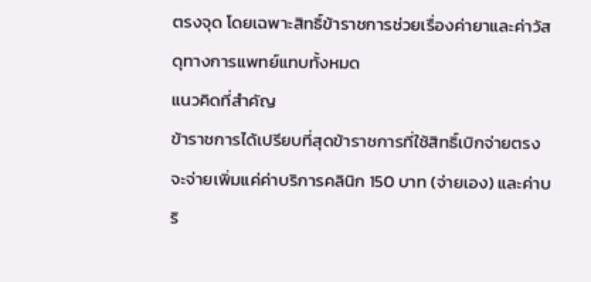ตรงจุด โดยเฉพาะสิทธิ์ข้าราชการช่วยเรื่องค่ายาและค่าวัสดุทางการแพทย์แทบทั้งหมด
แนวคิดที่สำคัญ
ข้าราชการได้เปรียบที่สุดข้าราชการที่ใช้สิทธิ์เบิกจ่ายตรง จะจ่ายเพิ่มแค่ค่าบริการคลินิก 150 บาท (จ่ายเอง) และค่าบริ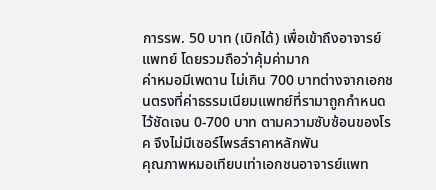การรพ. 50 บาท (เบิกได้) เพื่อเข้าถึงอาจารย์แพทย์ โดยรวมถือว่าคุ้มค่ามาก
ค่าหมอมีเพดาน ไม่เกิน 700 บาทต่างจากเอกชนตรงที่ค่าธรรมเนียมแพทย์ที่รามาถูกกำหนดไว้ชัดเจน 0-700 บาท ตามความซับซ้อนของโรค จึงไม่มีเซอร์ไพรส์ราคาหลักพัน
คุณภาพหมอเทียบเท่าเอกชนอาจารย์แพท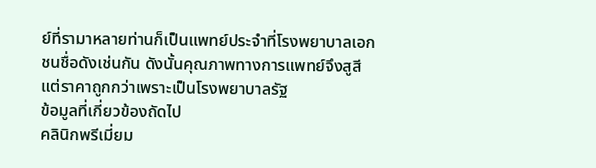ย์ที่รามาหลายท่านก็เป็นแพทย์ประจำที่โรงพยาบาลเอกชนชื่อดังเช่นกัน ดังนั้นคุณภาพทางการแพทย์จึงสูสี แต่ราคาถูกกว่าเพราะเป็นโรงพยาบาลรัฐ
ข้อมูลที่เกี่ยวข้องถัดไป
คลินิกพรีเมี่ยม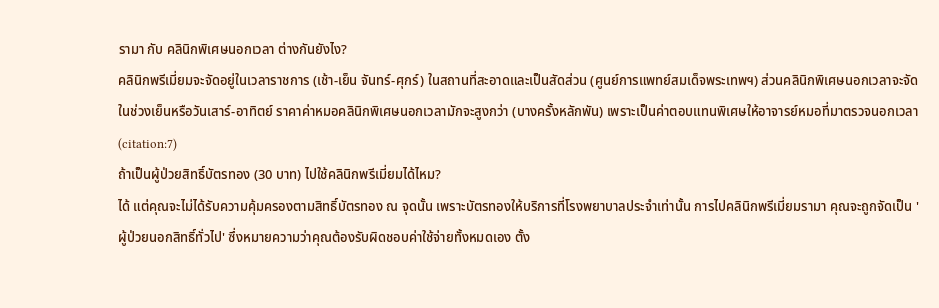รามา กับ คลินิกพิเศษนอกเวลา ต่างกันยังไง?
คลินิกพรีเมี่ยมจะจัดอยู่ในเวลาราชการ (เช้า-เย็น จันทร์-ศุกร์) ในสถานที่สะอาดและเป็นสัดส่วน (ศูนย์การแพทย์สมเด็จพระเทพฯ) ส่วนคลินิกพิเศษนอกเวลาจะจัดในช่วงเย็นหรือวันเสาร์-อาทิตย์ ราคาค่าหมอคลินิกพิเศษนอกเวลามักจะสูงกว่า (บางครั้งหลักพัน) เพราะเป็นค่าตอบแทนพิเศษให้อาจารย์หมอที่มาตรวจนอกเวลา (citation:7)
ถ้าเป็นผู้ป่วยสิทธิ์บัตรทอง (30 บาท) ไปใช้คลินิกพรีเมี่ยมได้ไหม?
ได้ แต่คุณจะไม่ได้รับความคุ้มครองตามสิทธิ์บัตรทอง ณ จุดนั้น เพราะบัตรทองให้บริการที่โรงพยาบาลประจำเท่านั้น การไปคลินิกพรีเมี่ยมรามา คุณจะถูกจัดเป็น 'ผู้ป่วยนอกสิทธิ์ทั่วไป' ซึ่งหมายความว่าคุณต้องรับผิดชอบค่าใช้จ่ายทั้งหมดเอง ตั้ง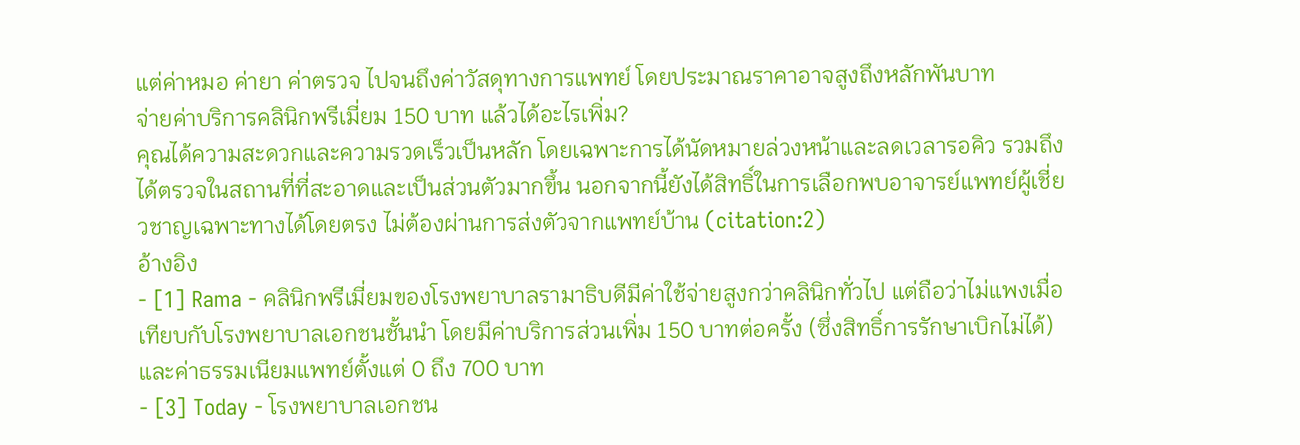แต่ค่าหมอ ค่ายา ค่าตรวจ ไปจนถึงค่าวัสดุทางการแพทย์ โดยประมาณราคาอาจสูงถึงหลักพันบาท
จ่ายค่าบริการคลินิกพรีเมี่ยม 150 บาท แล้วได้อะไรเพิ่ม?
คุณได้ความสะดวกและความรวดเร็วเป็นหลัก โดยเฉพาะการได้นัดหมายล่วงหน้าและลดเวลารอคิว รวมถึงได้ตรวจในสถานที่ที่สะอาดและเป็นส่วนตัวมากขึ้น นอกจากนี้ยังได้สิทธิ์ในการเลือกพบอาจารย์แพทย์ผู้เชี่ยวชาญเฉพาะทางได้โดยตรง ไม่ต้องผ่านการส่งตัวจากแพทย์บ้าน (citation:2)
อ้างอิง
- [1] Rama - คลินิกพรีเมี่ยมของโรงพยาบาลรามาธิบดีมีค่าใช้จ่ายสูงกว่าคลินิกทั่วไป แต่ถือว่าไม่แพงเมื่อเทียบกับโรงพยาบาลเอกชนชั้นนำ โดยมีค่าบริการส่วนเพิ่ม 150 บาทต่อครั้ง (ซึ่งสิทธิ์การรักษาเบิกไม่ได้) และค่าธรรมเนียมแพทย์ตั้งแต่ 0 ถึง 700 บาท
- [3] Today - โรงพยาบาลเอกชน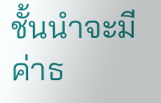ชั้นนำจะมีค่าธ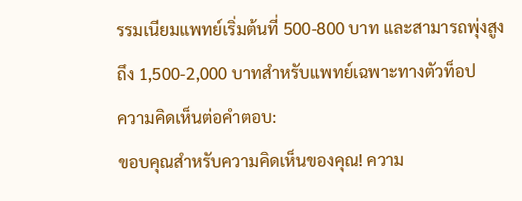รรมเนียมแพทย์เริ่มต้นที่ 500-800 บาท และสามารถพุ่งสูงถึง 1,500-2,000 บาทสำหรับแพทย์เฉพาะทางตัวท็อป
ความคิดเห็นต่อคำตอบ:
ขอบคุณสำหรับความคิดเห็นของคุณ! ความ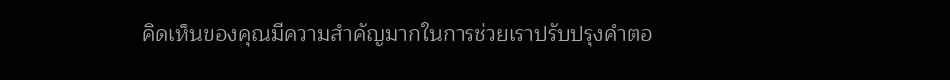คิดเห็นของคุณมีความสำคัญมากในการช่วยเราปรับปรุงคำตอ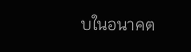บในอนาคต